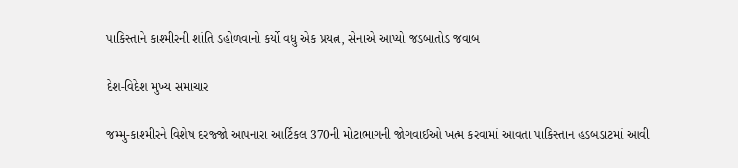પાકિસ્તાને કાશ્મીરની શાંતિ ડહોળવાનો કર્યો વધુ એક પ્રયત્ન, સેનાએ આપ્યો જડબાતોડ જવાબ

દેશ-વિદેશ મુખ્ય સમાચાર

જમ્મુ-કાશ્મીરને વિશેષ દરજ્જો આપનારા આર્ટિકલ 370ની મોટાભાગની જોગવાઈઓ ખત્મ કરવામાં આવતા પાકિસ્તાન હડબડાટમાં આવી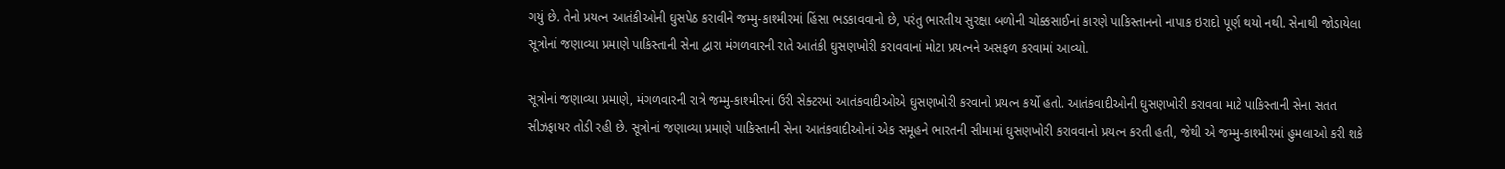ગયું છે. તેનો પ્રયત્ન આતંકીઓની ઘુસપેઠ કરાવીને જમ્મુ-કાશ્મીરમાં હિંસા ભડકાવવાનો છે, પરંતુ ભારતીય સુરક્ષા બળોની ચોક્કસાઈનાં કારણે પાકિસ્તાનનો નાપાક ઇરાદો પૂર્ણ થયો નથી. સેનાથી જોડાયેલા સૂત્રોનાં જણાવ્યા પ્રમાણે પાકિસ્તાની સેના દ્વારા મંગળવારની રાતે આતંકી ઘુસણખોરી કરાવવાનાં મોટા પ્રયત્નને અસફળ કરવામાં આવ્યો.

સૂત્રોનાં જણાવ્યા પ્રમાણે, મંગળવારની રાત્રે જમ્મુ-કાશ્મીરનાં ઉરી સેક્ટરમાં આતંકવાદીઓએ ઘુસણખોરી કરવાનો પ્રયત્ન કર્યો હતો. આતંકવાદીઓની ઘુસણખોરી કરાવવા માટે પાકિસ્તાની સેના સતત સીઝફાયર તોડી રહી છે. સૂત્રોનાં જણાવ્યા પ્રમાણે પાકિસ્તાની સેના આતંકવાદીઓનાં એક સમૂહને ભારતની સીમામાં ઘુસણખોરી કરાવવાનો પ્રયત્ન કરતી હતી, જેથી એ જમ્મુ-કાશ્મીરમાં હુમલાઓ કરી શકે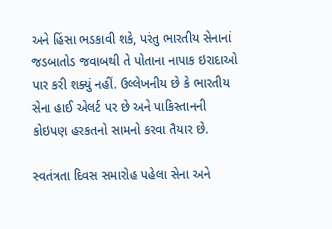અને હિંસા ભડકાવી શકે, પરંતુ ભારતીય સેનાનાં જડબાતોડ જવાબથી તે પોતાના નાપાક ઇરાદાઓ પાર કરી શક્યું નહીં. ઉલ્લેખનીય છે કે ભારતીય સેના હાઈ એલર્ટ પર છે અને પાકિસ્તાનની કોઇપણ હરકતનો સામનો કરવા તૈયાર છે.

સ્વતંત્રતા દિવસ સમારોહ પહેલા સેના અને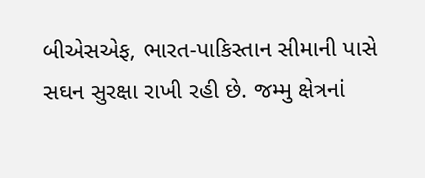બીએસએફ, ભારત-પાકિસ્તાન સીમાની પાસે સઘન સુરક્ષા રાખી રહી છે. જમ્મુ ક્ષેત્રનાં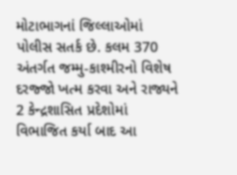મોટાભાગનાં જિલ્લાઓમાં પોલીસ સતર્ક છે. કલમ 370 અંતર્ગત જમ્મુ-કાશ્મીરનો વિશેષ દરજ્જો ખત્મ કરવા અને રાજ્યને 2 કેન્દ્રશાસિત પ્રદેશોમાં વિભાજિત કર્યા બાદ આ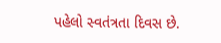પહેલો સ્વતંત્રતા દિવસ છે.